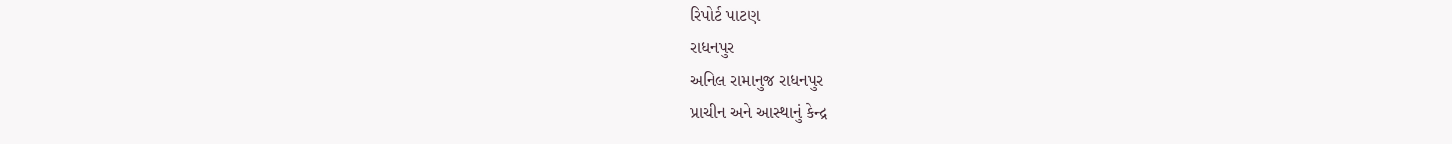રિપોર્ટ પાટણ
રાધનપુર
અનિલ રામાનુજ રાધનપુર
પ્રાચીન અને આસ્થાનું કેન્દ્ર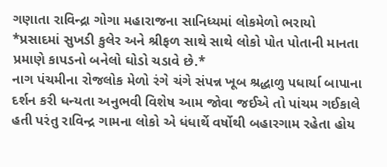ગણાતા રાવિન્દ્રા ગોગા મહારાજના સાનિધ્યમાં લોકમેળો ભરાયો
*પ્રસાદમાં સુખડી કુલેર અને શ્રીફળ સાથે સાથે લોકો પોત પોતાની માનતા પ્રમાણે કાપડનો બનેલો ઘોડો ચડાવે છે.*
નાગ પંચમીના રોજલોક મેળો રંગે ચંગે સંપન્ન ખૂબ શ્રદ્ધાળુ પધાર્યા બાપાના દર્શન કરી ધન્યતા અનુભવી વિશેષ આમ જોવા જઈએ તો પાંચમ ગઈકાલે હતી પરંતુ રાવિન્દ્ર ગામના લોકો એ ધંધાર્થે વર્ષોથી બહારગામ રહેતા હોય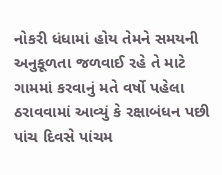નોકરી ધંધામાં હોય તેમને સમયની અનુકૂળતા જળવાઈ રહે તે માટે ગામમાં કરવાનું મતે વર્ષો પહેલા ઠરાવવામાં આવ્યું કે રક્ષાબંધન પછી પાંચ દિવસે પાંચમ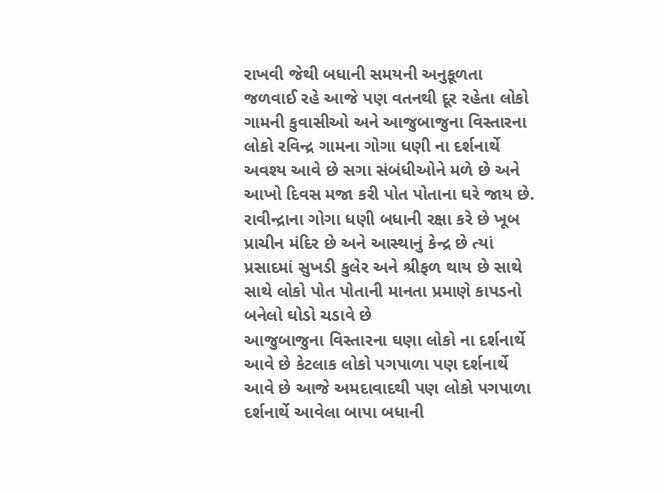રાખવી જેથી બધાની સમયની અનુકૂળતા જળવાઈ રહે આજે પણ વતનથી દૂર રહેતા લોકો ગામની કુવાસીઓ અને આજુબાજુના વિસ્તારના લોકો રવિન્દ્ર ગામના ગોગા ધણી ના દર્શનાર્થે અવશ્ય આવે છે સગા સંબંધીઓને મળે છે અને આખો દિવસ મજા કરી પોત પોતાના ઘરે જાય છે. રાવીન્દ્રાના ગોગા ધણી બધાની રક્ષા કરે છે ખૂબ પ્રાચીન મંદિર છે અને આસ્થાનું કેન્દ્ર છે ત્યાં પ્રસાદમાં સુખડી કુલેર અને શ્રીફળ થાય છે સાથે સાથે લોકો પોત પોતાની માનતા પ્રમાણે કાપડનો બનેલો ઘોડો ચડાવે છે
આજુબાજુના વિસ્તારના ઘણા લોકો ના દર્શનાર્થે આવે છે કેટલાક લોકો પગપાળા પણ દર્શનાર્થે આવે છે આજે અમદાવાદથી પણ લોકો પગપાળા દર્શનાર્થે આવેલા બાપા બધાની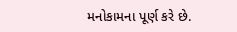મનોકામના પૂર્ણ કરે છે.